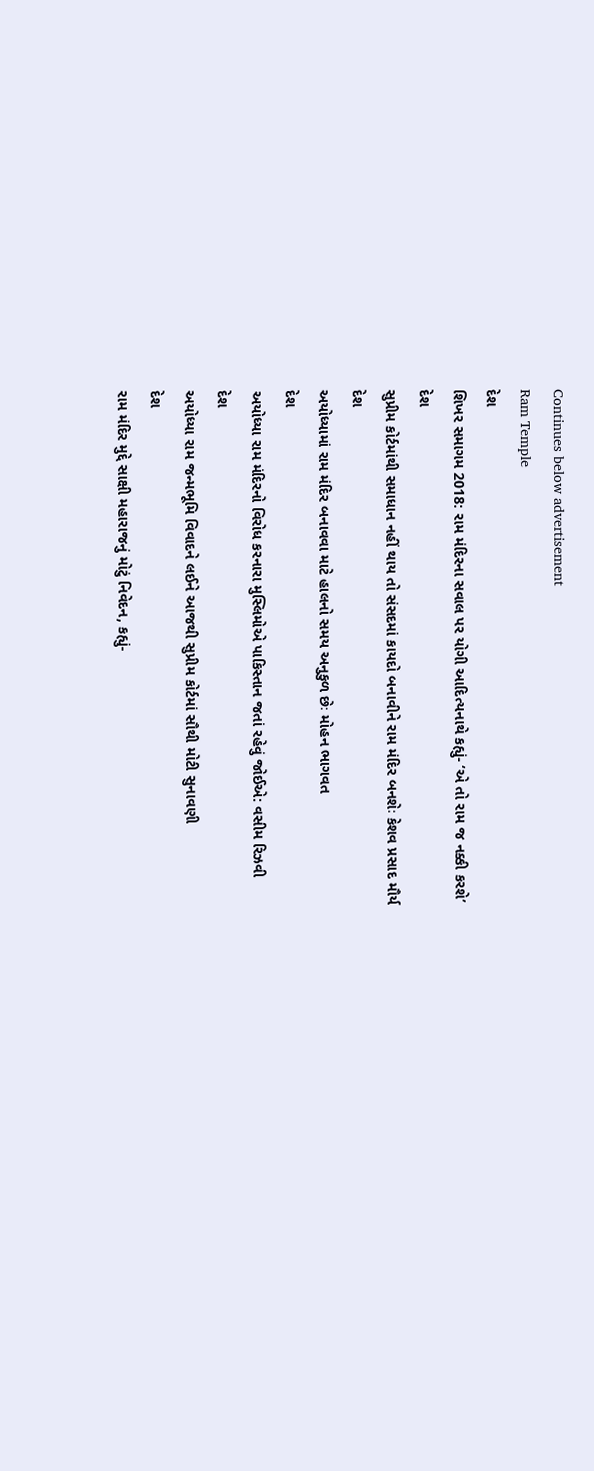Continues below advertisement
Ram Temple
દેશ
શિખર સમાગમ 2018: રામ મંદિરના સવાલ પર યોગી આદિત્યનાથે કહ્યું- ‘એ તો રામ જ નક્કી કરશે’
દેશ
સુપ્રીમ કોર્ટમાંથી સમાધાન નહીં થાય તો સંસદમાં કાયદો બનાવીને રામ મંદિર બનશેઃ કેશવ પ્રસાદ મૌર્ય
દેશ
અયોધ્યામાં રામ મંદિર બનાવવા માટે હાલનો સમય અનુકુળ છેઃ મોહન ભાગવત
દેશ
અયોધ્યા રામ મંદિરનો વિરોધ કરનારા મુસ્લિમોએ પાકિસ્તાન જતાં રહેવું જોઈએ: વસીમ રિઝવી
દેશ
અયોધ્યા રામ જન્મભૂમિ વિવાદને લઈને આજથી સુપ્રીમ કોર્ટમાં સૌથી મોટી સુનાવણી
દેશ
રામ મંદિર મુદ્દે સાક્ષી મહારાજનું મોટું નિવેદન, કહ્યું-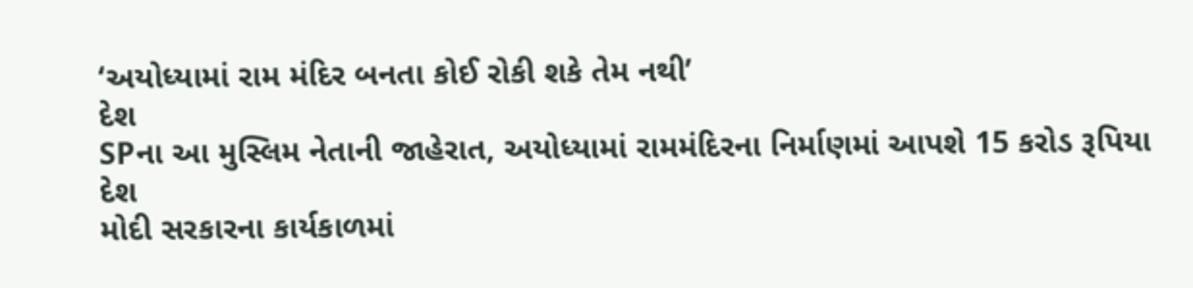‘અયોધ્યામાં રામ મંદિર બનતા કોઈ રોકી શકે તેમ નથી’
દેશ
SPના આ મુસ્લિમ નેતાની જાહેરાત, અયોધ્યામાં રામમંદિરના નિર્માણમાં આપશે 15 કરોડ રૂપિયા
દેશ
મોદી સરકારના કાર્યકાળમાં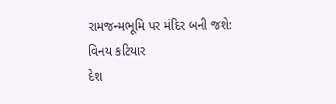રામજન્મભૂમિ પર મંદિર બની જશે: વિનય કટિયાર
દેશ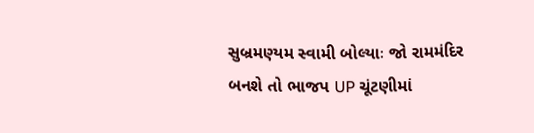સુબ્રમણ્યમ સ્વામી બોલ્યાઃ જો રામમંદિર બનશે તો ભાજપ UP ચૂંટણીમાં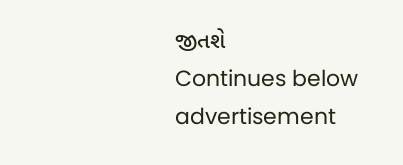જીતશે
Continues below advertisement